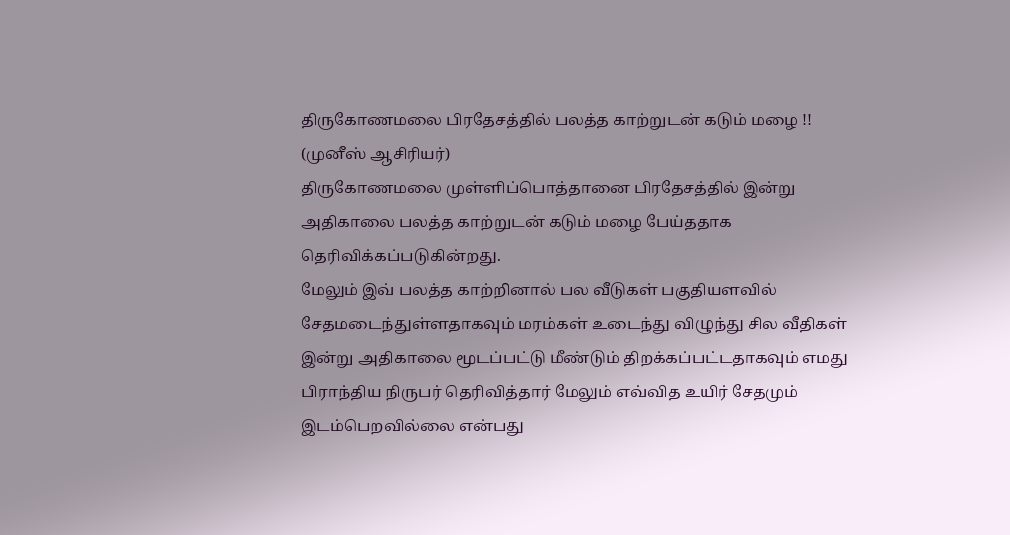திருகோணமலை பிரதேசத்தில் பலத்த காற்றுடன் கடும் மழை !!
(முனீஸ் ஆசிரியர்)
திருகோணமலை முள்ளிப்பொத்தானை பிரதேசத்தில் இன்று அதிகாலை பலத்த காற்றுடன் கடும் மழை பேய்ததாக தெரிவிக்கப்படுகின்றது.
மேலும் இவ் பலத்த காற்றினால் பல வீடுகள் பகுதியளவில் சேதமடைந்துள்ளதாகவும் மரம்கள் உடைந்து விழுந்து சில வீதிகள் இன்று அதிகாலை மூடப்பட்டு மீண்டும் திறக்கப்பட்டதாகவும் எமது பிராந்திய நிருபர் தெரிவித்தார் மேலும் எவ்வித உயிர் சேதமும் இடம்பெறவில்லை என்பது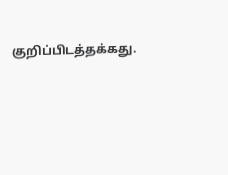குறிப்பிடத்தக்கது.